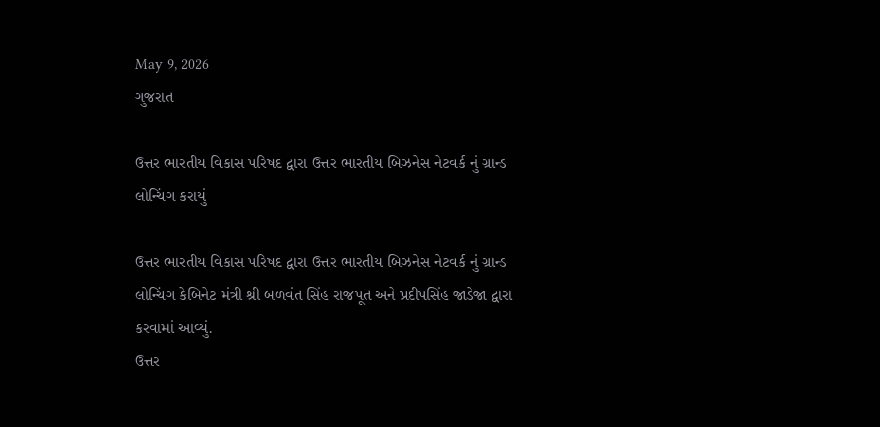May 9, 2026
ગુજરાત

ઉત્તર ભારતીય વિકાસ પરિષદ દ્વારા ઉત્તર ભારતીય બિઝનેસ નેટવર્ક નું ગ્રાન્ડ લોન્ચિંગ કરાયું

ઉત્તર ભારતીય વિકાસ પરિષદ દ્વારા ઉત્તર ભારતીય બિઝનેસ નેટવર્ક નું ગ્રાન્ડ લોન્ચિંગ કેબિનેટ મંત્રી શ્રી બળવંત સિંહ રાજપૂત અને પ્રદીપસિંહ જાડેજા દ્વારા કરવામાં આવ્યું.
ઉત્તર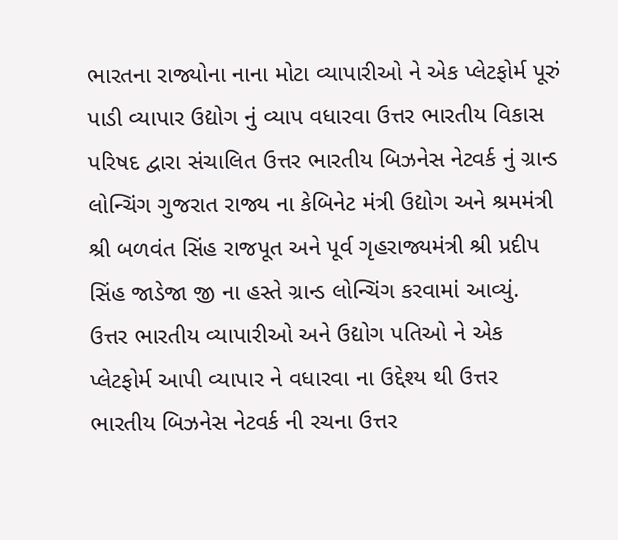ભારતના રાજ્યોના નાના મોટા વ્યાપારીઓ ને એક પ્લેટફોર્મ પૂરું પાડી વ્યાપાર ઉદ્યોગ નું વ્યાપ વધારવા ઉત્તર ભારતીય વિકાસ પરિષદ દ્વારા સંચાલિત ઉત્તર ભારતીય બિઝનેસ નેટવર્ક નું ગ્રાન્ડ લોન્ચિંગ ગુજરાત રાજ્ય ના કેબિનેટ મંત્રી ઉદ્યોગ અને શ્રમમંત્રી શ્રી બળવંત સિંહ રાજપૂત અને પૂર્વ ગૃહરાજ્યમંત્રી શ્રી પ્રદીપ સિંહ જાડેજા જી ના હસ્તે ગ્રાન્ડ લોન્ચિંગ કરવામાં આવ્યું.
ઉત્તર ભારતીય વ્યાપારીઓ અને ઉદ્યોગ પતિઓ ને એક પ્લેટફોર્મ આપી વ્યાપાર ને વધારવા ના ઉદ્દેશ્ય થી ઉત્તર ભારતીય બિઝનેસ નેટવર્ક ની રચના ઉત્તર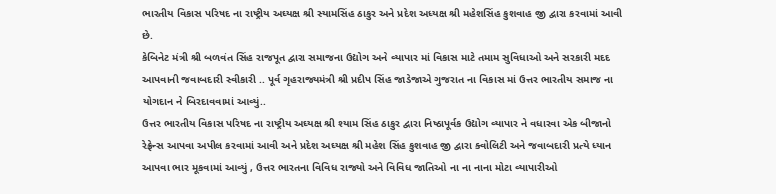ભારતીય વિકાસ પરિષદ ના રાષ્ટ્રીય અઘ્યક્ષ શ્રી સ્યામસિંહ ઠાકુર અને પ્રદેશ અધ્યક્ષ શ્રી મહેશસિંહ કુશવાહ જી દ્વારા કરવામાં આવી છે.
કેબિનેટ મંત્રી શ્રી બળવંત સિંહ રાજપૂત દ્વારા સમાજના ઉદ્યોગ અને વ્યાપાર માં વિકાસ માટે તમામ સુવિધાઓ અને સરકારી મદદ આપવાની જવાબદારી સ્વીકારી .. પૂર્વ ગૃહરાજ્યમંત્રી શ્રી પ્રદીપ સિંહ જાડેજાએ ગુજરાત ના વિકાસ માં ઉત્તર ભારતીય સમાજ ના યોગદાન ને બિરદાવવામાં આવ્યું..
ઉત્તર ભારતીય વિકાસ પરિષદ ના રાષ્ટ્રીય અઘ્યક્ષ શ્રી શ્યામ સિંહ ઠાકુર દ્વારા નિષ્ઠાપૂર્વક ઉદ્યોગ વ્યાપાર ને વધારવા એક બીજાનો રેફ્રેન્સ આપવા અપીલ કરવામાં આવી અને પ્રદેશ અઘ્યક્ષ શ્રી મહેશ સિંહ કુશવાહ જી દ્વારા ક્વોલિટી અને જવાબદારી પ્રત્યે ધ્યાન આપવા ભાર મૂકવામાં આવ્યું , ઉત્તર ભારતના વિવિધ રાજ્યો અને વિવિધ જાતિઓ ના ના નાના મોટા વ્યાપારીઓ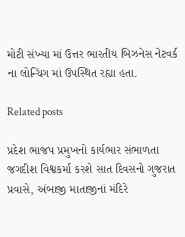મોટી સંખ્યા માં ઉત્તર ભારતીય બિઝનેસ નેટવર્ક ના લોન્ચિંગ માં ઉપસ્થિત રહ્યા હતા.

Related posts

પ્રદેશ ભાજપ પ્રમુખનો કાર્યભાર સંભાળતા જગદીશ વિશ્વકર્મા કરશે સાત દિવસનો ગુજરાત પ્રવાસે, અંબાજી માતાજીનાં મંદિરે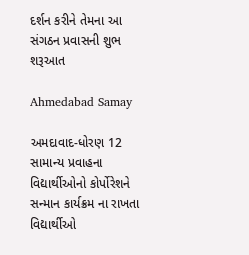દર્શન કરીને તેમના આ સંગઠન પ્રવાસની શુભ શરૂઆત

Ahmedabad Samay

અમદાવાદ-ધોરણ 12 સામાન્ય પ્રવાહના વિદ્યાર્થીઓનો કોર્પોરેશને સન્માન કાર્યક્રમ ના રાખતા વિદ્યાર્થીઓ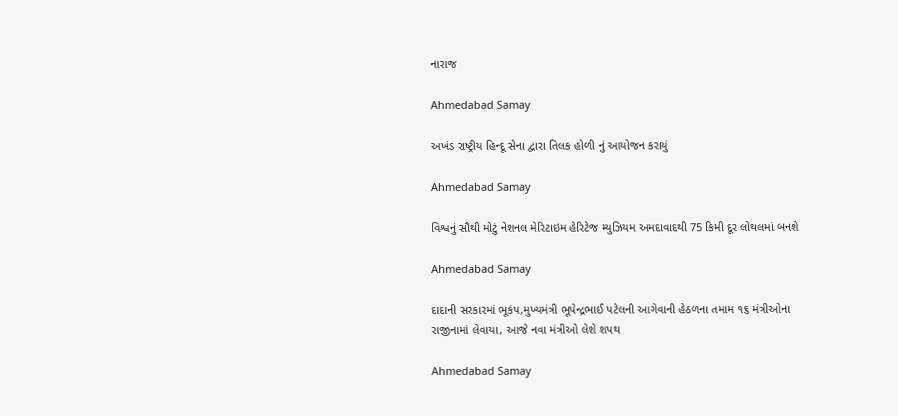નારાજ

Ahmedabad Samay

અખંડ રાષ્ટ્રીય હિન્દૂ સેના દ્વારા તિલક હોળી નું આયોજન કરાયું

Ahmedabad Samay

વિશ્વનું સૌથી મોટું નેશનલ મેરિટાઇમ હેરિટેજ મ્યુઝિયમ અમદાવાદથી 75 કિમી દૂર લોથલમાં બનશે

Ahmedabad Samay

દાદાની સરકારમાં ભૂકંપ,મુખ્યમંત્રી ભૂપેન્દ્રભાઈ પટેલની આગેવાની હેઠળના તમામ ૧૬ મંત્રીઓના રાજીનામાં લેવાયા, આજે નવા મંત્રીઓ લેશે શપથ

Ahmedabad Samay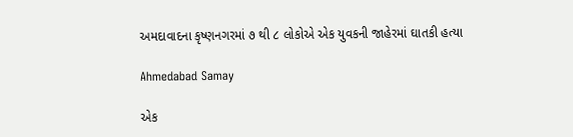અમદાવાદના કૃષ્ણનગરમાં ૭ થી ૮ લોકોએ એક યુવકની જાહેરમાં ઘાતકી હત્યા

Ahmedabad Samay

એક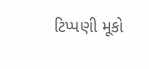ટિપ્પણી મૂકો